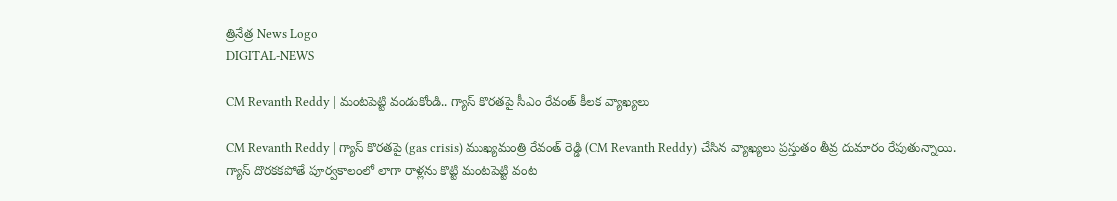త్రినేత్ర News Logo
DIGITAL-NEWS

CM Revanth Reddy | మంట‌పెట్టి వండుకోండి.. గ్యాస్ కొర‌త‌పై సీఎం రేవంత్ కీల‌క‌ వ్యాఖ్య‌లు

CM Revanth Reddy | గ్యాస్ కొర‌త‌పై (gas crisis) ముఖ్య‌మంత్రి రేవంత్ రెడ్డి (CM Revanth Reddy) చేసిన వ్యాఖ్య‌లు ప్ర‌స్తుతం తీవ్ర దుమారం రేపుతున్నాయి. గ్యాస్ దొర‌క‌క‌పోతే పూర్వ‌కాలంలో లాగా రాళ్ల‌ను కొట్టి మంట‌పెట్టి వంట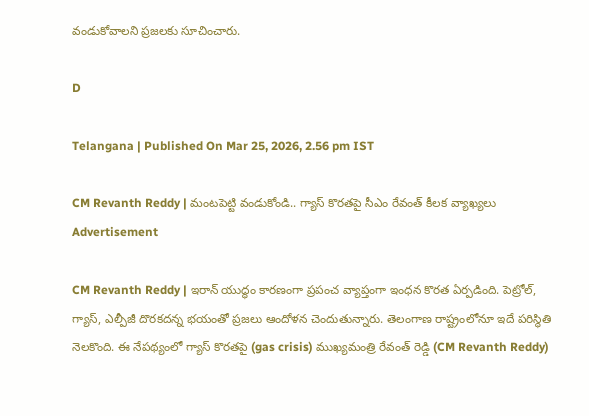వండుకోవాల‌ని ప్ర‌జ‌ల‌కు సూచించారు.

D

Telangana | Published On Mar 25, 2026, 2.56 pm IST

CM Revanth Reddy | మంట‌పెట్టి వండుకోండి.. గ్యాస్ కొర‌త‌పై సీఎం రేవంత్ కీల‌క‌ వ్యాఖ్య‌లు
Advertisement

CM Revanth Reddy | ఇరాన్ యుద్ధం కార‌ణంగా ప్ర‌పంచ వ్యాప్తంగా ఇంధ‌న కొర‌త ఏర్ప‌డింది. పెట్రోల్‌, గ్యాస్‌, ఎల్పీజీ దొర‌క‌ద‌న్న భ‌యంతో ప్ర‌జ‌లు ఆందోళ‌న చెందుతున్నారు. తెలంగాణ రాష్ట్రంలోనూ ఇదే ప‌రిస్థితి నెల‌కొంది. ఈ నేప‌థ్యంలో గ్యాస్ కొర‌త‌పై (gas crisis) ముఖ్య‌మంత్రి రేవంత్ రెడ్డి (CM Revanth Reddy)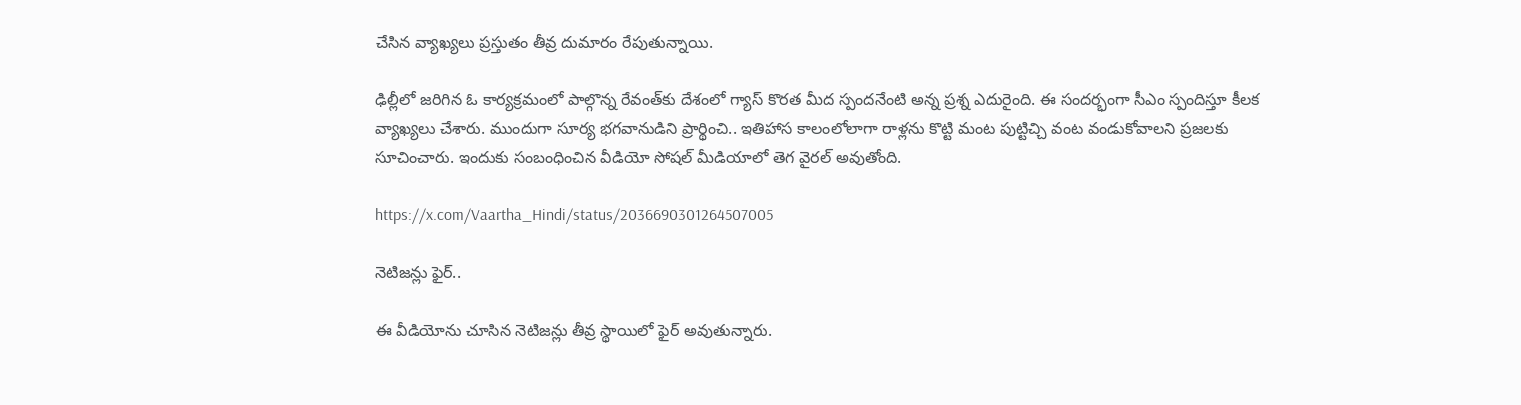చేసిన వ్యాఖ్య‌లు ప్ర‌స్తుతం తీవ్ర దుమారం రేపుతున్నాయి.

ఢిల్లీలో జ‌రిగిన ఓ కార్య‌క్ర‌మంలో పాల్గొన్న రేవంత్‌కు దేశంలో గ్యాస్ కొరత మీద స్పంద‌నేంటి అన్న ప్ర‌శ్న ఎదురైంది. ఈ సంద‌ర్భంగా సీఎం స్పందిస్తూ కీల‌క వ్యాఖ్య‌లు చేశారు. ముందుగా సూర్య భ‌గ‌వానుడిని ప్రార్థించి.. ఇతిహాస కాలంలోలాగా రాళ్ల‌ను కొట్టి మంట పుట్టిచ్చి వంట వండుకోవాల‌ని ప్ర‌జ‌ల‌కు సూచించారు. ఇందుకు సంబంధించిన వీడియో సోష‌ల్ మీడియాలో తెగ వైర‌ల్ అవుతోంది.

https://x.com/Vaartha_Hindi/status/2036690301264507005

నెటిజ‌న్లు ఫైర్‌..

ఈ వీడియోను చూసిన నెటిజ‌న్లు తీవ్ర స్థాయిలో ఫైర్ అవుతున్నారు.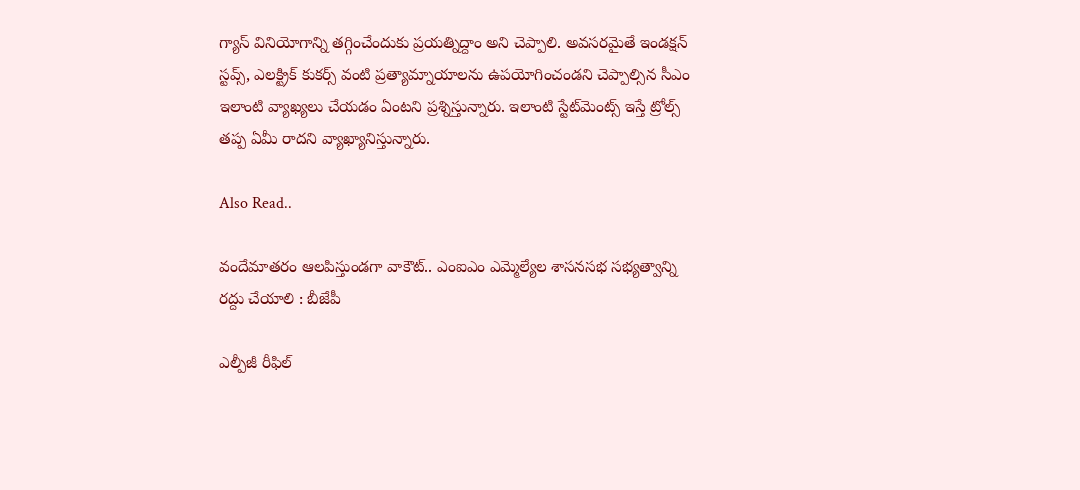గ్యాస్ వినియోగాన్ని తగ్గించేందుకు ప్రయత్నిద్దాం అని చెప్పాలి. అవసరమైతే ఇండక్షన్ స్ట‌వ్స్, ఎలక్ట్రిక్ కుకర్స్ వంటి ప్రత్యామ్నాయాలను ఉపయోగించండని చెప్పాల్సిన‌ సీఎం ఇలాంటి వ్యాఖ్య‌లు చేయ‌డం ఏంట‌ని ప్ర‌శ్నిస్తున్నారు. ఇలాంటి స్టేట్‌మెంట్స్ ఇస్తే ట్రోల్స్ త‌ప్ప ఏమీ రాద‌ని వ్యాఖ్యానిస్తున్నారు.

Also Read..

వందేమాత‌రం ఆల‌పిస్తుండ‌గా వాకౌట్‌.. ఎంఐఎం ఎమ్మెల్యేల శాస‌న‌స‌భ స‌భ్య‌త్వాన్ని ర‌ద్దు చేయాలి : బీజేపీ

ఎల్పీజీ రీఫిల్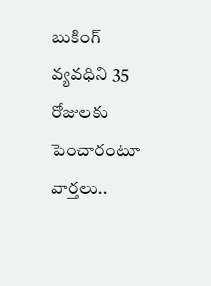బుకింగ్ వ్య‌వ‌ధిని 35 రోజుల‌కు పెంచారంటూ వార్త‌లు..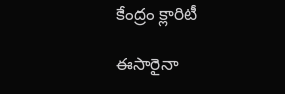కేంద్రం క్లారిటీ

ఈసారైనా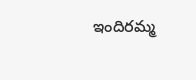ఇందిర‌మ్మ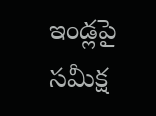ఇండ్ల‌పై సమీక్ష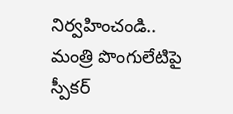నిర్వ‌హించండి.. మంత్రి పొంగులేటిపై స్పీక‌ర్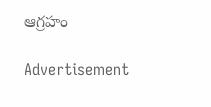ఆగ్ర‌హం

Advertisement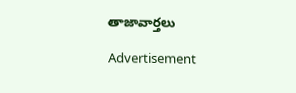తాజావార్తలు

Advertisement